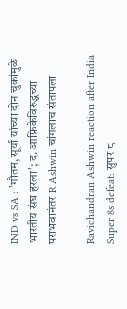IND vs SA : 'गौतम, सूर्या यांच्या दोन चुकांमुळे भारतीय संघ हरला'; द. आफ्रिकेविरुद्धच्या पराभवानंतर R Ashwin चांगलाच संतापला

Ravichandran Ashwin reaction after India Super 8s defeat: सुपर ८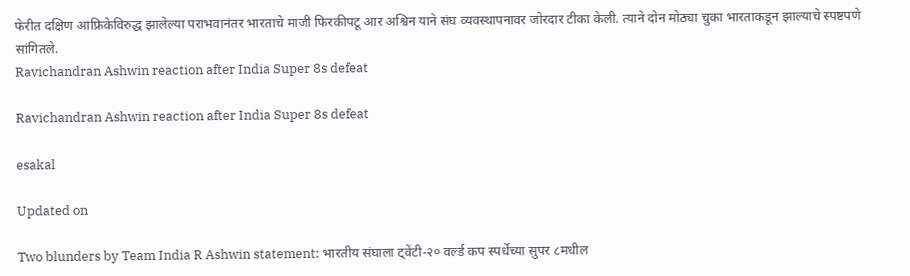फेरीत दक्षिण आफ्रिकेविरुद्ध झालेल्या पराभवानंतर भारताचे माजी फिरकीपटू आर अश्विन याने संघ व्यवस्थापनावर जोरदार टीका केली. त्याने दोन मोठ्या चुका भारताकडून झाल्याचे स्पष्टपणे सांगितले.
Ravichandran Ashwin reaction after India Super 8s defeat

Ravichandran Ashwin reaction after India Super 8s defeat

esakal

Updated on

Two blunders by Team India R Ashwin statement: भारतीय संघाला ट्वेंटी-२० वर्ल्ड कप स्पर्धेच्या सुपर ८मधील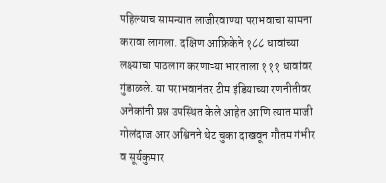पहिल्याच सामन्यात लाजीरवाण्या पराभवाचा सामना करावा लागला. दक्षिण आफ्रिकेने १८८ धावांच्या लक्ष्याचा पाठलाग करणाऱ्या भारताला १११ धावांवर गुंडाळले. या पराभवानंतर टीम इंडियाच्या रणनीतीवर अनेकांनी प्रश्न उपस्थित केले आहेत आणि त्यात माजी गोलंदाज आर अश्विनने थेट चुका दाखवून गौतम गंभीर व सूर्यकुमार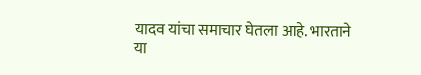यादव यांचा समाचार घेतला आहे. भारताने या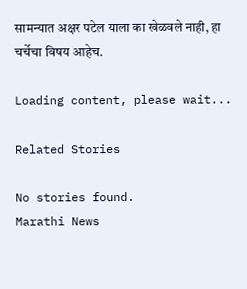सामन्यात अक्षर पटेल याला का खेळवले नाही, हा चर्चेचा विषय आहेच.

Loading content, please wait...

Related Stories

No stories found.
Marathi News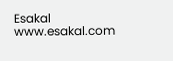Esakal
www.esakal.com